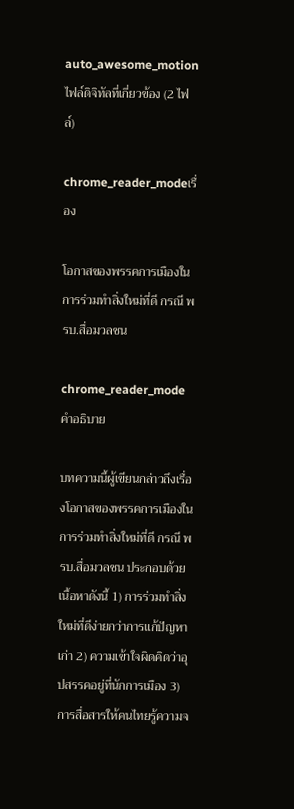auto_awesome_motionไฟล์ดิจิทัลที่เกี่ยวข้อง (2 ไฟล์)

chrome_reader_modeเรื่อง

โอกาสของพรรคการเมืองในการร่วมทำสิ่งใหม่ที่ดี กรณี พรบ.สื่อมวลชน

chrome_reader_modeคำอธิบาย

บทความนี้ผู้เขียนกล่าวถึงเรื่องโอกาสของพรรคการเมืองในการร่วมทำสิ่งใหม่ที่ดี กรณี พรบ.สื่อมวลชน ประกอบด้วยเนื้อหาดังนี้ 1) การร่วมทำสิ่งใหม่ที่ดีง่ายกว่าการแก้ปัญหาเก่า 2) ความเข้าใจผิดคิดว่าอุปสรรคอยู่ที่นักการเมือง 3) การสื่อสารให้คนไทยรู้ความจ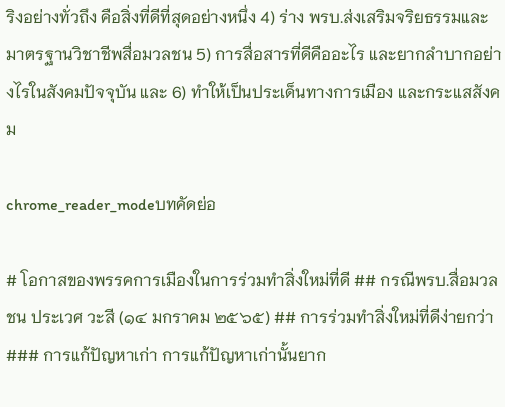ริงอย่างทั่วถึง คือสิ่งที่ดีที่สุดอย่างหนึ่ง 4) ร่าง พรบ.ส่งเสริมจริยธรรมและมาตรฐานวิชาชีพสื่อมวลชน 5) การสื่อสารที่ดีคืออะไร และยากลำบากอย่างไรในสังคมปัจจุบัน และ 6) ทำให้เป็นประเด็นทางการเมือง และกระแสสังคม

chrome_reader_modeบทคัดย่อ

# โอกาสของพรรคการเมืองในการร่วมทำสิ่งใหม่ที่ดี ## กรณีพรบ.สื่อมวลชน ประเวศ วะสี (๑๔ มกราคม ๒๕๖๕) ## การร่วมทำสิ่งใหม่ที่ดีง่ายกว่า ### การแก้ปัญหาเก่า การแก้ปัญหาเก่านั้นยาก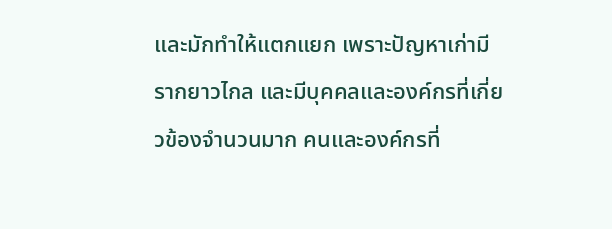และมักทำให้แตกแยก เพราะปัญหาเก่ามีรากยาวไกล และมีบุคคลและองค์กรที่เกี่ยวข้องจำนวนมาก คนและองค์กรที่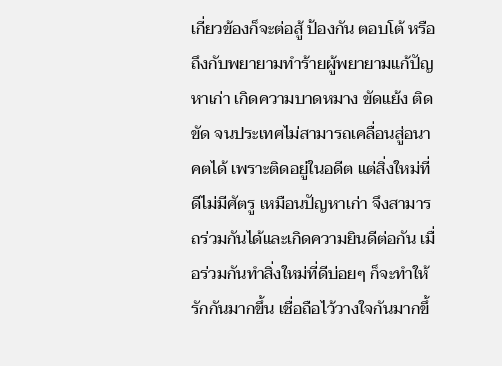เกี่ยวข้องก็จะต่อสู้ ป้องกัน ตอบโต้ หรือถึงกับพยายามทำร้ายผู้พยายามแก้ปัญหาเก่า เกิดความบาดหมาง ขัดแย้ง ติดขัด จนประเทศไม่สามารถเคลื่อนสู่อนาคตได้ เพราะติดอยู่ในอดีต แต่สิ่งใหม่ที่ดีไม่มีศัตรู เหมือนปัญหาเก่า จึงสามารถร่วมกันได้และเกิดความยินดีต่อกัน เมื่อร่วมกันทำสิ่งใหม่ที่ดีบ่อยๆ ก็จะทำให้รักกันมากขึ้น เชื่อถือไว้วางใจกันมากขึ้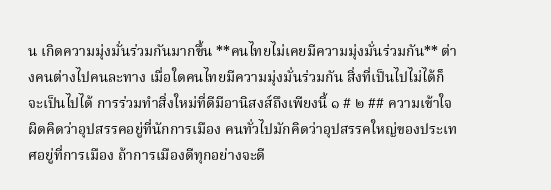น เกิดความมุ่งมั่นร่วมกันมากขึ้น **คนไทยไม่เคยมีความมุ่งมั่นร่วมกัน** ต่างคนต่างไปคนละทาง เมื่อใดคนไทยมีความมุ่งมั่นร่วมกัน สิ่งที่เป็นไปไม่ได้ก็จะเป็นไปได้ การร่วมทำสิ่งใหม่ที่ดีมีอานิสงส์ถึงเพียงนี้ ๑ # ๒ ## ความเข้าใจผิดคิดว่าอุปสรรคอยู่ที่นักการเมือง คนทั่วไปมักคิดว่าอุปสรรคใหญ่ของประเทศอยู่ที่การเมือง ถ้าการเมืองดีทุกอย่างจะดี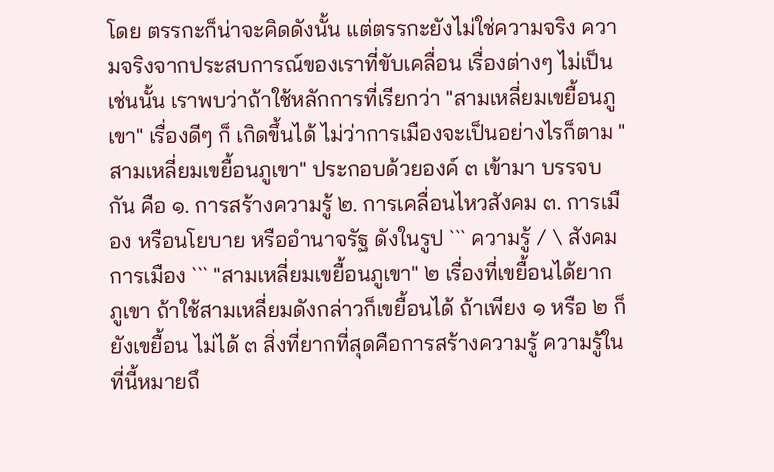โดย ตรรกะก็น่าจะคิดดังนั้น แต่ตรรกะยังไม่ใช่ความจริง ความจริงจากประสบการณ์ของเราที่ขับเคลื่อน เรื่องต่างๆ ไม่เป็นเช่นนั้น เราพบว่าถ้าใช้หลักการที่เรียกว่า "สามเหลี่ยมเขยื้อนภูเขา" เรื่องดีๆ ก็ เกิดขึ้นได้ ไม่ว่าการเมืองจะเป็นอย่างไรก็ตาม "สามเหลี่ยมเขยื้อนภูเขา" ประกอบด้วยองค์ ๓ เข้ามา บรรจบกัน คือ ๑. การสร้างความรู้ ๒. การเคลื่อนไหวสังคม ๓. การเมือง หรือนโยบาย หรืออำนาจรัฐ ดังในรูป ``` ความรู้ / \ สังคม การเมือง ``` "สามเหลี่ยมเขยื้อนภูเขา" ๒ เรื่องที่เขยื้อนได้ยาก ภูเขา ถ้าใช้สามเหลี่ยมดังกล่าวก็เขยื้อนได้ ถ้าเพียง ๑ หรือ ๒ ก็ยังเขยื้อน ไม่ได้ ๓ สิ่งที่ยากที่สุดคือการสร้างความรู้ ความรู้ในที่นี้หมายถึ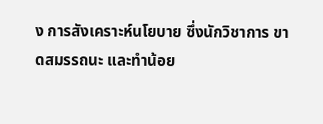ง การสังเคราะห์นโยบาย ซึ่งนักวิชาการ ขาดสมรรถนะ และทำน้อย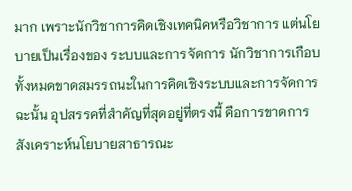มาก เพราะนักวิชาการคิดเชิงเทคนิคหรือวิชาการ แต่นโยบายเป็นเรื่องของ ระบบและการจัดการ นักวิชาการเกือบทั้งหมดขาดสมรรถนะในการคิดเชิงระบบและการจัดการ ฉะนั้น อุปสรรคที่สำคัญที่สุดอยู่ที่ตรงนี้ คือการขาดการสังเคราะห์นโยบายสาธารณะ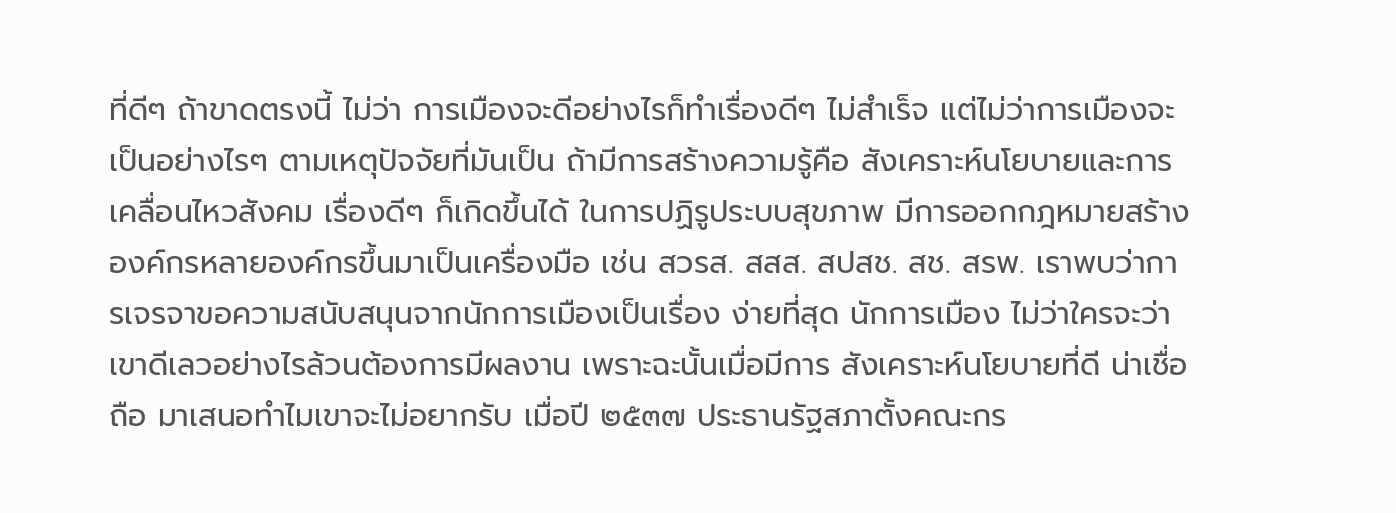ที่ดีๆ ถ้าขาดตรงนี้ ไม่ว่า การเมืองจะดีอย่างไรก็ทำเรื่องดีๆ ไม่สำเร็จ แต่ไม่ว่าการเมืองจะเป็นอย่างไรๆ ตามเหตุปัจจัยที่มันเป็น ถ้ามีการสร้างความรู้คือ สังเคราะห์นโยบายและการเคลื่อนไหวสังคม เรื่องดีๆ ก็เกิดขึ้นได้ ในการปฏิรูประบบสุขภาพ มีการออกกฎหมายสร้างองค์กรหลายองค์กรขึ้นมาเป็นเครื่องมือ เช่น สวรส. สสส. สปสช. สช. สรพ. เราพบว่าการเจรจาขอความสนับสนุนจากนักการเมืองเป็นเรื่อง ง่ายที่สุด นักการเมือง ไม่ว่าใครจะว่าเขาดีเลวอย่างไรล้วนต้องการมีผลงาน เพราะฉะนั้นเมื่อมีการ สังเคราะห์นโยบายที่ดี น่าเชื่อถือ มาเสนอทำไมเขาจะไม่อยากรับ เมื่อปี ๒๕๓๗ ประธานรัฐสภาตั้งคณะกร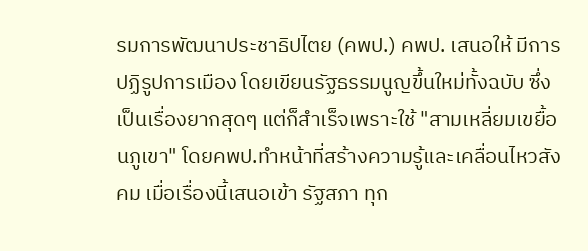รมการพัฒนาประชาธิปไตย (คพป.) คพป. เสนอให้ มีการปฏิรูปการเมือง โดยเขียนรัฐธรรมนูญขึ้นใหม่ทั้งฉบับ ซึ่งเป็นเรื่องยากสุดๆ แต่ก็สำเร็จเพราะใช้ "สามเหลี่ยมเขยื้อนภูเขา" โดยคพป.ทำหน้าที่สร้างความรู้และเคลื่อนไหวสังคม เมื่อเรื่องนี้เสนอเข้า รัฐสภา ทุก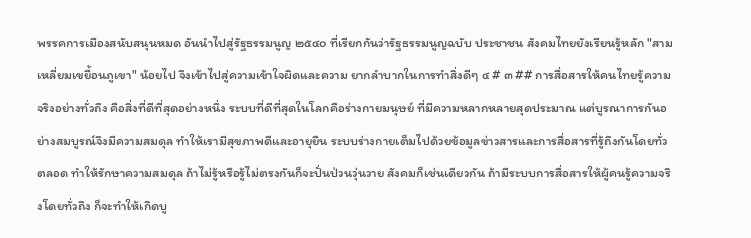พรรคการเมืองสนับสนุนหมด อันนำไปสู่รัฐธรรมนูญ ๒๕๔๐ ที่เรียกกันว่ารัฐธรรมนูญฉบับ ประชาชน สังคมไทยยังเรียนรู้หลัก "สามเหลี่ยมเขยื้อนภูเขา" น้อยไป จึงเข้าไปสู่ความเข้าใจผิดและความ ยากลำบากในการทำสิ่งดีๆ ๔ # ๓ ## การสื่อสารให้คนไทยรู้ความจริงอย่างทั่วถึง คือสิ่งที่ดีที่สุดอย่างหนึ่ง ระบบที่ดีที่สุดในโลกคือร่างกายมนุษย์ ที่มีความหลากหลายสุดประมาณ แต่บูรณาการกันอย่างสมบูรณ์จึงมีความสมดุล ทำให้เรามีสุขภาพดีและอายุยืน ระบบร่างกายเต็มไปด้วยข้อมูลข่าวสารและการสื่อสารที่รู้ถึงกันโดยทั่วตลอด ทำให้รักษาความสมดุล ถ้าไม่รู้หรือรู้ไม่ตรงกันก็จะปั่นป่วนวุ่นวาย สังคมก็เช่นเดียวกัน ถ้ามีระบบการสื่อสารให้ผู้คนรู้ความจริงโดยทั่วถึง ก็จะทำให้เกิดบู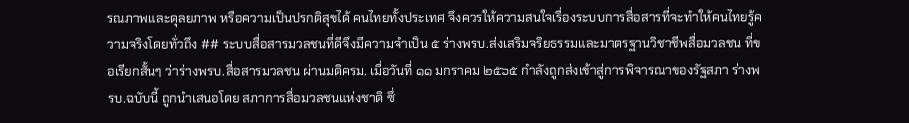รณภาพและดุลยภาพ หรือความเป็นปรกติสุขได้ คนไทยทั้งประเทศ จึงควรให้ความสนใจเรื่องระบบการสื่อสารที่จะทำให้คนไทยรู้ความจริงโดยทั่วถึง ## ระบบสื่อสารมวลชนที่ดีจึงมีความจำเป็น ๕ ร่างพรบ.ส่งเสริมจริยธรรมและมาตรฐานวิชาชีพสื่อมวลชน ที่ขอเรียกสั้นๆ ว่าร่างพรบ.สื่อสารมวลชน ผ่านมติครม. เมื่อวันที่ ๑๑ มกราคม ๒๕๖๕ กำลังถูกส่งเข้าสู่การพิจารณาของรัฐสภา ร่างพรบ.ฉบับนี้ ถูกนำเสนอโดย สภาการสื่อมวลชนแห่งชาติ ซึ่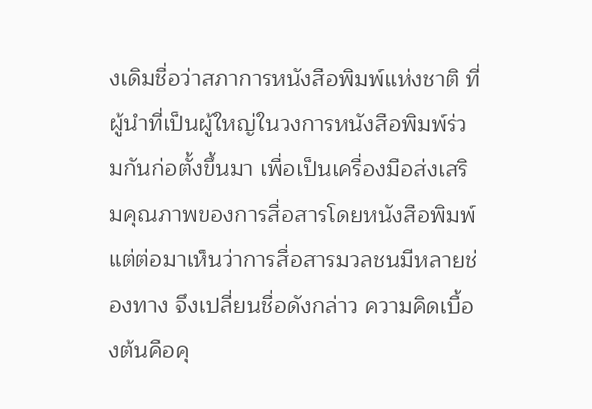งเดิมชื่อว่าสภาการหนังสือพิมพ์แห่งชาติ ที่ผู้นำที่เป็นผู้ใหญ่ในวงการหนังสือพิมพ์ร่วมกันก่อตั้งขึ้นมา เพื่อเป็นเครื่องมือส่งเสริมคุณภาพของการสื่อสารโดยหนังสือพิมพ์ แต่ต่อมาเห็นว่าการสื่อสารมวลชนมีหลายช่องทาง จึงเปลี่ยนชื่อดังกล่าว ความคิดเบื้องต้นคือคุ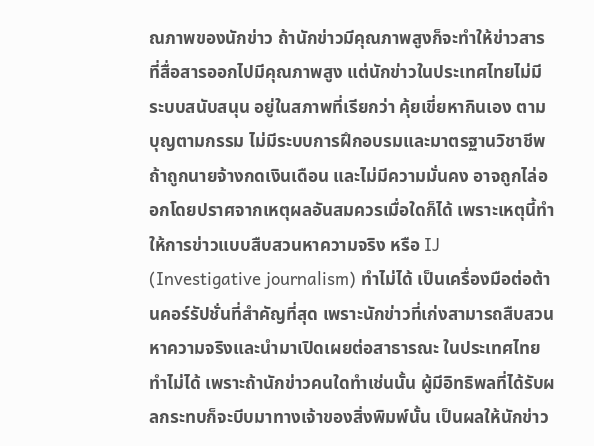ณภาพของนักข่าว ถ้านักข่าวมีคุณภาพสูงก็จะทำให้ข่าวสารที่สื่อสารออกไปมีคุณภาพสูง แต่นักข่าวในประเทศไทยไม่มีระบบสนับสนุน อยู่ในสภาพที่เรียกว่า คุ้ยเขี่ยหากินเอง ตามบุญตามกรรม ไม่มีระบบการฝึกอบรมและมาตรฐานวิชาชีพ ถ้าถูกนายจ้างกดเงินเดือน และไม่มีความมั่นคง อาจถูกไล่ออกโดยปราศจากเหตุผลอันสมควรเมื่อใดก็ได้ เพราะเหตุนี้ทำให้การข่าวแบบสืบสวนหาความจริง หรือ IJ (Investigative journalism) ทำไม่ได้ เป็นเครื่องมือต่อต้านคอร์รัปชั่นที่สำคัญที่สุด เพราะนักข่าวที่เก่งสามารถสืบสวนหาความจริงและนำมาเปิดเผยต่อสาธารณะ ในประเทศไทยทำไม่ได้ เพราะถ้านักข่าวคนใดทำเช่นนั้น ผู้มีอิทธิพลที่ได้รับผลกระทบก็จะบีบมาทางเจ้าของสิ่งพิมพ์นั้น เป็นผลให้นักข่าว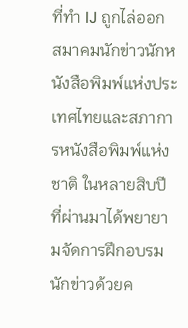ที่ทำ IJ ถูกไล่ออก สมาคมนักข่าวนักหนังสือพิมพ์แห่งประเทศไทยและสภาการหนังสือพิมพ์แห่งชาติ ในหลายสิบปีที่ผ่านมาได้พยายามจัดการฝึกอบรมนักข่าวด้วยค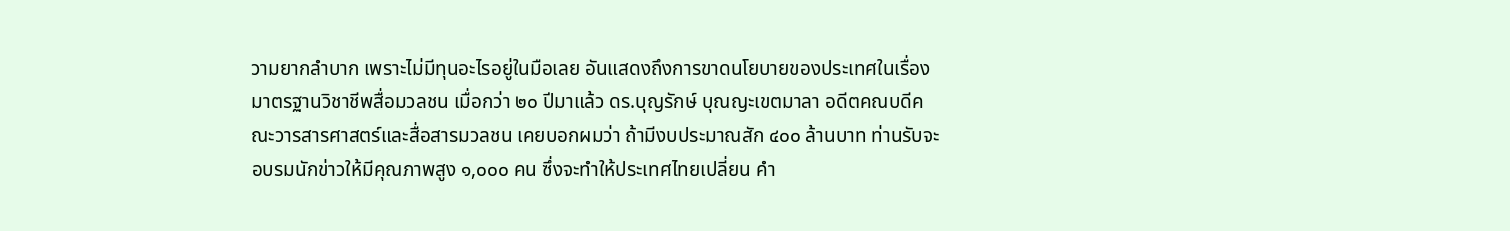วามยากลำบาก เพราะไม่มีทุนอะไรอยู่ในมือเลย อันแสดงถึงการขาดนโยบายของประเทศในเรื่องมาตรฐานวิชาชีพสื่อมวลชน เมื่อกว่า ๒๐ ปีมาแล้ว ดร.บุญรักษ์ บุณญะเขตมาลา อดีตคณบดีคณะวารสารศาสตร์และสื่อสารมวลชน เคยบอกผมว่า ถ้ามีงบประมาณสัก ๔๐๐ ล้านบาท ท่านรับจะอบรมนักข่าวให้มีคุณภาพสูง ๑,๐๐๐ คน ซึ่งจะทำให้ประเทศไทยเปลี่ยน คำ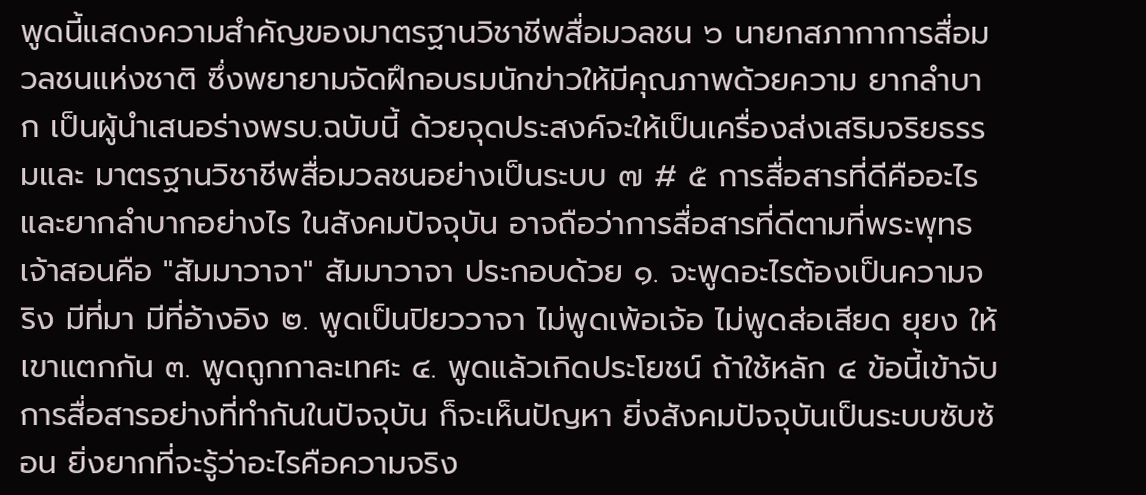พูดนี้แสดงความสำคัญของมาตรฐานวิชาชีพสื่อมวลชน ๖ นายกสภากาการสื่อมวลชนแห่งชาติ ซึ่งพยายามจัดฝึกอบรมนักข่าวให้มีคุณภาพด้วยความ ยากลำบาก เป็นผู้นำเสนอร่างพรบ.ฉบับนี้ ด้วยจุดประสงค์จะให้เป็นเครื่องส่งเสริมจริยธรรมและ มาตรฐานวิชาชีพสื่อมวลชนอย่างเป็นระบบ ๗ # ๕ การสื่อสารที่ดีคืออะไร และยากลำบากอย่างไร ในสังคมปัจจุบัน อาจถือว่าการสื่อสารที่ดีตามที่พระพุทธเจ้าสอนคือ "สัมมาวาจา" สัมมาวาจา ประกอบด้วย ๑. จะพูดอะไรต้องเป็นความจริง มีที่มา มีที่อ้างอิง ๒. พูดเป็นปิยววาจา ไม่พูดเพ้อเจ้อ ไม่พูดส่อเสียด ยุยง ให้เขาแตกกัน ๓. พูดถูกกาละเทศะ ๔. พูดแล้วเกิดประโยชน์ ถ้าใช้หลัก ๔ ข้อนี้เข้าจับการสื่อสารอย่างที่ทำกันในปัจจุบัน ก็จะเห็นปัญหา ยิ่งสังคมปัจจุบันเป็นระบบซับซ้อน ยิ่งยากที่จะรู้ว่าอะไรคือความจริง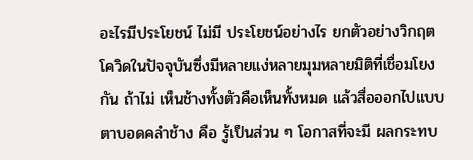อะไรมีประโยชน์ ไม่มี ประโยชน์อย่างไร ยกตัวอย่างวิกฤตโควิดในปัจจุบันซึ่งมีหลายแง่หลายมุมหลายมิติที่เชื่อมโยงกัน ถ้าไม่ เห็นช้างทั้งตัวคือเห็นทั้งหมด แล้วสื่อออกไปแบบตาบอดคลำช้าง คือ รู้เป็นส่วน ๆ โอกาสที่จะมี ผลกระทบ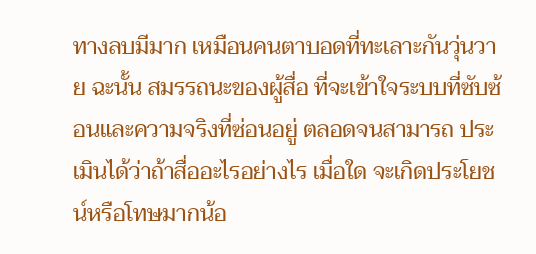ทางลบมีมาก เหมือนคนตาบอดที่ทะเลาะกันวุ่นวาย ฉะนั้น สมรรถนะของผู้สื่อ ที่จะเข้าใจระบบที่ซับซ้อนและความจริงที่ซ่อนอยู่ ตลอดจนสามารถ ประเมินได้ว่าถ้าสื่ออะไรอย่างไร เมื่อใด จะเกิดประโยชน์หรือโทษมากน้อ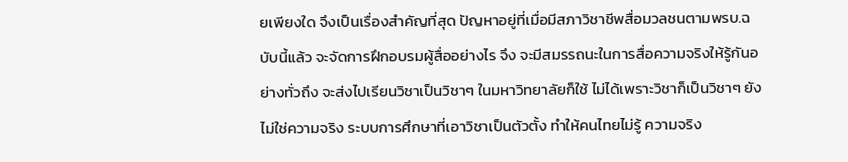ยเพียงใด จึงเป็นเรื่องสำคัญที่สุด ปัญหาอยู่ที่เมื่อมีสภาวิชาชีพสื่อมวลชนตามพรบ.ฉบับนี้แล้ว จะจัดการฝึกอบรมผู้สื่ออย่างไร จึง จะมีสมรรถนะในการสื่อความจริงให้รู้กันอย่างทั่วถึง จะส่งไปเรียนวิชาเป็นวิชาๆ ในมหาวิทยาลัยก็ใช้ ไม่ได้เพราะวิชาก็เป็นวิชาๆ ยังไม่ใช่ความจริง ระบบการศึกษาที่เอาวิชาเป็นตัวตั้ง ทำให้คนไทยไม่รู้ ความจริง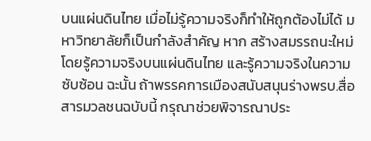บนแผ่นดินไทย เมื่อไม่รู้ความจริงก็ทำให้ถูกต้องไม่ได้ มหาวิทยาลัยก็เป็นกำลังสำคัญ หาก สร้างสมรรถนะใหม่ โดยรู้ความจริงบนแผ่นดินไทย และรู้ความจริงในความซับซ้อน ฉะนั้น ถ้าพรรคการเมืองสนับสนุนร่างพรบ.สื่อสารมวลชนฉบับนี้ กรุณาช่วยพิจารณาประ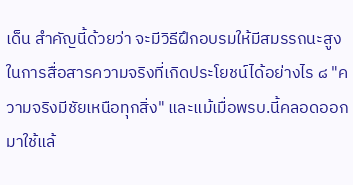เด็น สำคัญนี้ด้วยว่า จะมีวิธีฝึกอบรมให้มีสมรรถนะสูงในการสื่อสารความจริงที่เกิดประโยชน์ได้อย่างไร ๘ "ความจริงมีชัยเหนือทุกสิ่ง" และแม้เมื่อพรบ.นี้คลอดออกมาใช้แล้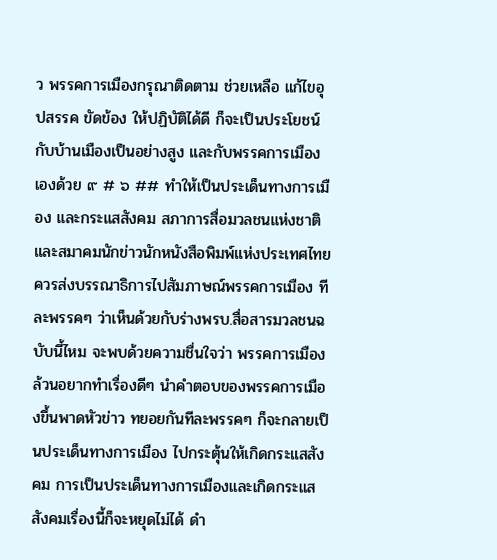ว พรรคการเมืองกรุณาติดตาม ช่วยเหลือ แก้ไขอุปสรรค ขัดข้อง ให้ปฏิบัติได้ดี ก็จะเป็นประโยชน์กับบ้านเมืองเป็นอย่างสูง และกับพรรคการเมืองเองด้วย ๙ # ๖ ## ทำให้เป็นประเด็นทางการเมือง และกระแสสังคม สภาการสื่อมวลชนแห่งชาติ และสมาคมนักข่าวนักหนังสือพิมพ์แห่งประเทศไทย ควรส่งบรรณาธิการไปสัมภาษณ์พรรคการเมือง ทีละพรรคๆ ว่าเห็นด้วยกับร่างพรบ.สื่อสารมวลชนฉบับนี้ไหม จะพบด้วยความชื่นใจว่า พรรคการเมืองล้วนอยากทำเรื่องดีๆ นำคำตอบของพรรคการเมืองขึ้นพาดหัวข่าว ทยอยกันทีละพรรคๆ ก็จะกลายเป็นประเด็นทางการเมือง ไปกระตุ้นให้เกิดกระแสสังคม การเป็นประเด็นทางการเมืองและเกิดกระแสสังคมเรื่องนี้ก็จะหยุดไม่ได้ ดำ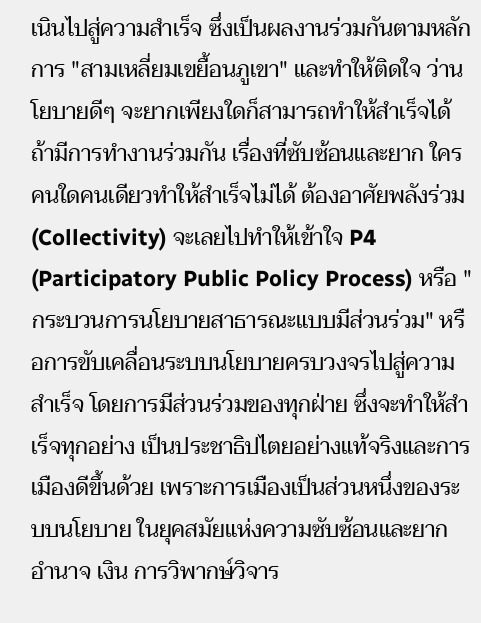เนินไปสู่ความสำเร็จ ซึ่งเป็นผลงานร่วมกันตามหลักการ "สามเหลี่ยมเขยื้อนภูเขา" และทำให้ติดใจ ว่านโยบายดีๆ จะยากเพียงใดก็สามารถทำให้สำเร็จได้ ถ้ามีการทำงานร่วมกัน เรื่องที่ซับซ้อนและยาก ใครคนใดคนเดียวทำให้สำเร็จไม่ได้ ต้องอาศัยพลังร่วม (Collectivity) จะเลยไปทำให้เข้าใจ P4 (Participatory Public Policy Process) หรือ "กระบวนการนโยบายสาธารณะแบบมีส่วนร่วม" หรือการขับเคลื่อนระบบนโยบายครบวงจรไปสู่ความสำเร็จ โดยการมีส่วนร่วมของทุกฝ่าย ซึ่งจะทำให้สำเร็จทุกอย่าง เป็นประชาธิปไตยอย่างแท้จริงและการเมืองดีขึ้นด้วย เพราะการเมืองเป็นส่วนหนึ่งของระบบนโยบาย ในยุคสมัยแห่งความซับซ้อนและยาก อำนาจ เงิน การวิพากษ์วิจาร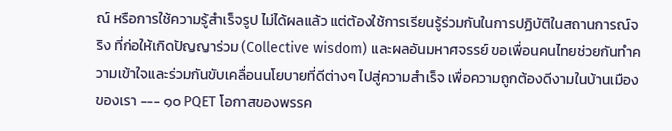ณ์ หรือการใช้ความรู้สำเร็จรูป ไม่ได้ผลแล้ว แต่ต้องใช้การเรียนรู้ร่วมกันในการปฏิบัติในสถานการณ์จริง ที่ก่อให้เกิดปัญญาร่วม (Collective wisdom) และผลอันมหาศจรรย์ ขอเพื่อนคนไทยช่วยกันทำความเข้าใจและร่วมกันขับเคลื่อนนโยบายที่ดีต่างๆ ไปสู่ความสำเร็จ เพื่อความถูกต้องดีงามในบ้านเมืองของเรา --- ๑๐ PQET โอกาสของพรรค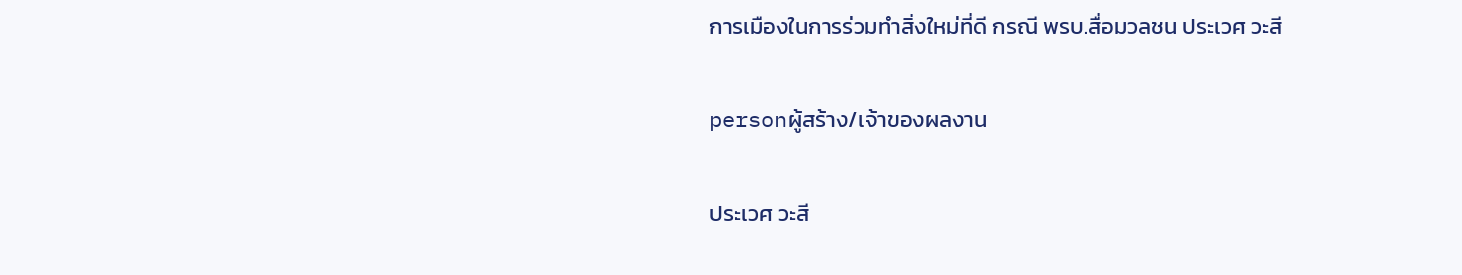การเมืองในการร่วมทำสิ่งใหม่ที่ดี กรณี พรบ.สื่อมวลชน ประเวศ วะสี

personผู้สร้าง/เจ้าของผลงาน

ประเวศ วะสี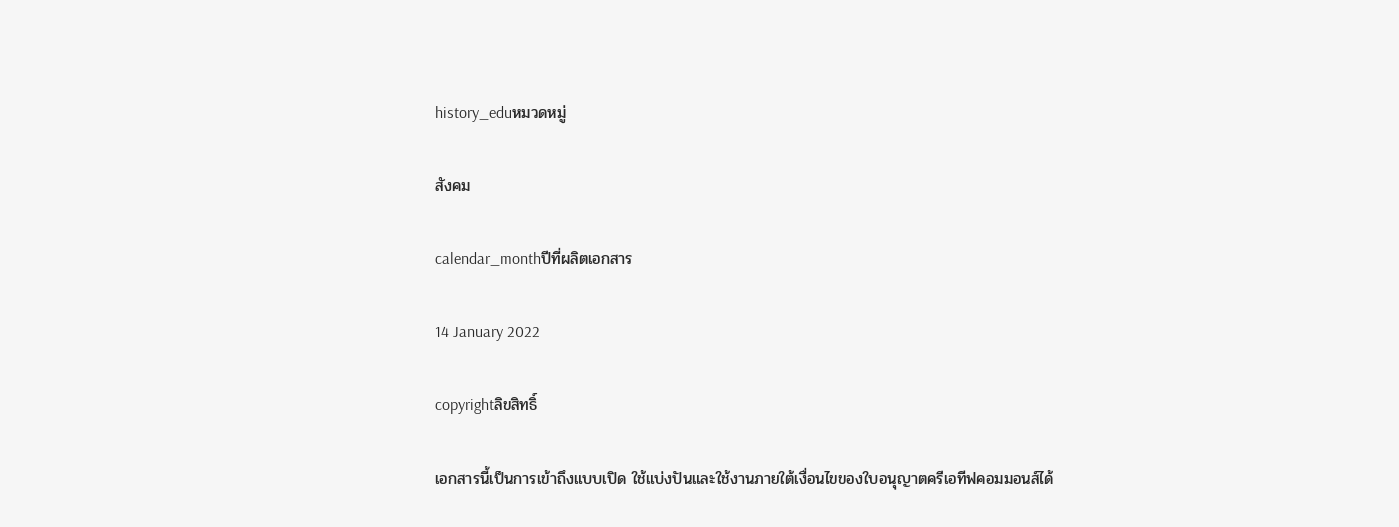history_eduหมวดหมู่

สังคม

calendar_monthปีที่ผลิตเอกสาร

14 January 2022

copyrightลิขสิทธิ์

เอกสารนี้เป็นการเข้าถึงแบบเปิด ใช้แบ่งปันและใช้งานภายใต้เงื่อนไขของใบอนุญาตครีเอทีฟคอมมอนส์ได้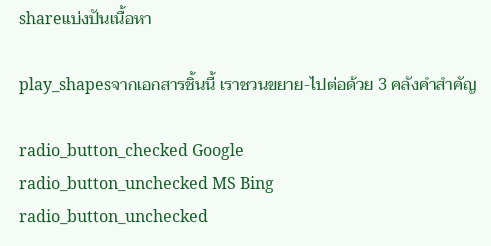shareแบ่งปันเนื้อหา

play_shapesจากเอกสารชิ้นนี้ เราชวนขยาย-ไปต่อด้วย 3 คลังคำสำคัญ

radio_button_checked Google
radio_button_unchecked MS Bing
radio_button_unchecked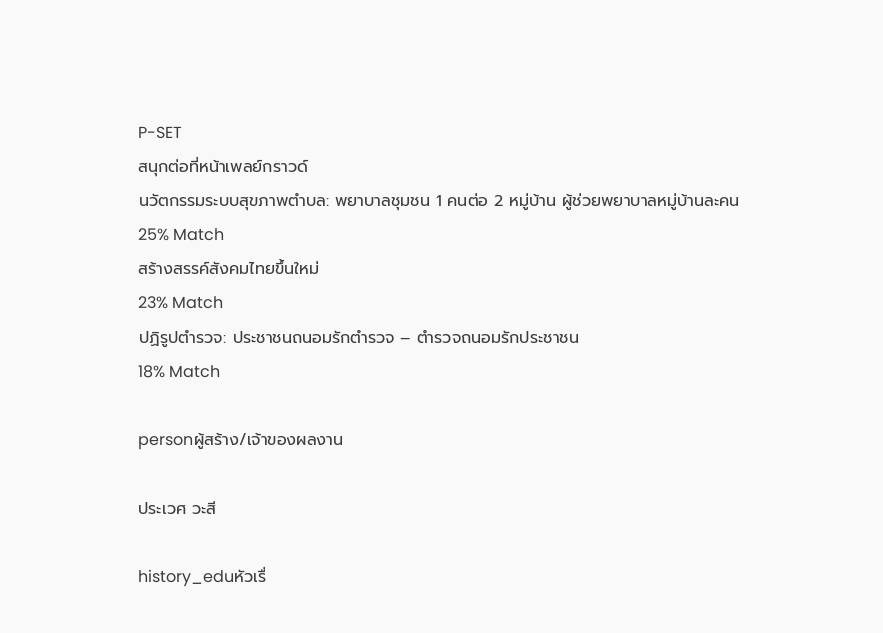P-SET
สนุกต่อที่หน้าเพลย์กราวด์
นวัตกรรมระบบสุขภาพตำบล: พยาบาลชุมชน 1 คนต่อ 2 หมู่บ้าน ผู้ช่วยพยาบาลหมู่บ้านละคน
25% Match
สร้างสรรค์สังคมไทยขึ้นใหม่
23% Match
ปฏิรูปตำรวจ: ประชาชนถนอมรักตำรวจ – ตำรวจถนอมรักประชาชน
18% Match

personผู้สร้าง/เจ้าของผลงาน

ประเวศ วะสี

history_eduหัวเรื่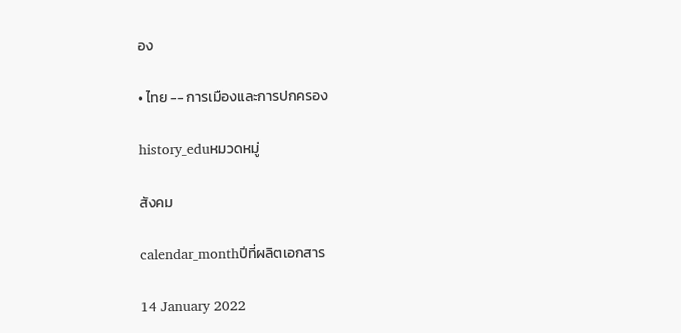อง

• ไทย -- การเมืองและการปกครอง

history_eduหมวดหมู่

สังคม

calendar_monthปีที่ผลิตเอกสาร

14 January 2022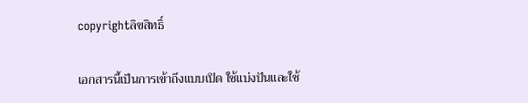copyrightลิขสิทธิ์

เอกสารนี้เป็นการเข้าถึงแบบเปิด ใช้แบ่งปันและใช้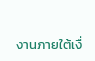งานภายใต้เงื่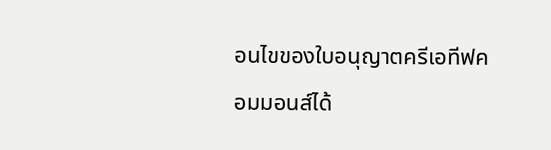อนไขของใบอนุญาตครีเอทีฟคอมมอนส์ได้